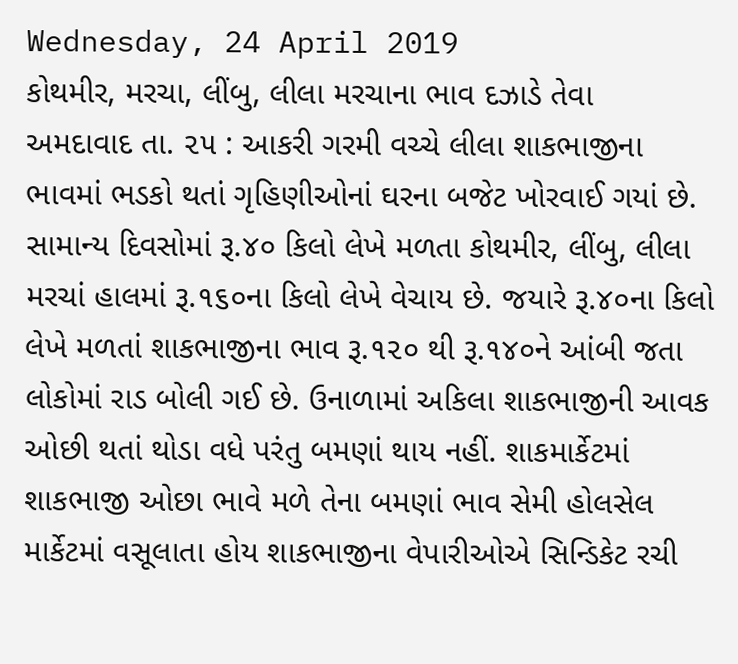Wednesday, 24 April 2019
કોથમીર, મરચા, લીંબુ, લીલા મરચાના ભાવ દઝાડે તેવા
અમદાવાદ તા. ૨૫ : આકરી ગરમી વચ્ચે લીલા શાકભાજીના ભાવમાં ભડકો થતાં ગૃહિણીઓનાં ઘરના બજેટ ખોરવાઈ ગયાં છે. સામાન્ય દિવસોમાં રૂ.૪૦ કિલો લેખે મળતા કોથમીર, લીંબુ, લીલા મરચાં હાલમાં રૂ.૧૬૦ના કિલો લેખે વેચાય છે. જયારે રૂ.૪૦ના કિલો લેખે મળતાં શાકભાજીના ભાવ રૂ.૧૨૦ થી રૂ.૧૪૦ને આંબી જતા લોકોમાં રાડ બોલી ગઈ છે. ઉનાળામાં અકિલા શાકભાજીની આવક ઓછી થતાં થોડા વધે પરંતુ બમણાં થાય નહીં. શાકમાર્કેટમાં શાકભાજી ઓછા ભાવે મળે તેના બમણાં ભાવ સેમી હોલસેલ માર્કેટમાં વસૂલાતા હોય શાકભાજીના વેપારીઓએ સિન્ડિકેટ રચી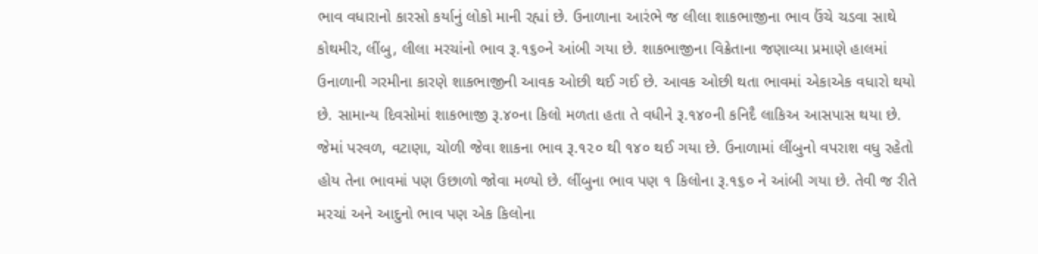ભાવ વધારાનો કારસો કર્યાનું લોકો માની રહ્યાં છે. ઉનાળાના આરંભે જ લીલા શાકભાજીના ભાવ ઉંચે ચડવા સાથે કોથમીર, લીંબુ, લીલા મરચાંનો ભાવ રૂ.૧૬૦ને આંબી ગયા છે. શાકભાજીના વિક્રેતાના જણાવ્યા પ્રમાણે હાલમાં ઉનાળાની ગરમીના કારણે શાકભાજીની આવક ઓછી થઈ ગઈ છે. આવક ઓછી થતા ભાવમાં એકાએક વધારો થયો છે. સામાન્ય દિવસોમાં શાકભાજી રૂ.૪૦ના કિલો મળતા હતા તે વધીને રૂ.૧૪૦ની કનિદૈ લાકિઅ આસપાસ થયા છે. જેમાં પરવળ, વટાણા, ચોળી જેવા શાકના ભાવ રૂ.૧૨૦ થી ૧૪૦ થઈ ગયા છે. ઉનાળામાં લીંબુનો વપરાશ વધુ રહેતો હોય તેના ભાવમાં પણ ઉછાળો જોવા મળ્યો છે. લીંબુના ભાવ પણ ૧ કિલોના રૂ.૧૬૦ ને આંબી ગયા છે. તેવી જ રીતે મરચાં અને આદુનો ભાવ પણ એક કિલોના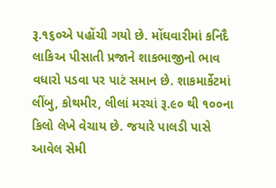રૂ.૧૬૦એ પહોંચી ગયો છે. મોંઘવારીમાં કનિદૈ લાકિઅ પીસાતી પ્રજાને શાકભાજીનો ભાવ વધારો પડવા પર પાટં સમાન છે. શાકમાર્કેટમાં લીંબુ, કોથમીર, લીલાં મરચાં રૂ.૯૦ થી ૧૦૦ના કિલો લેખે વેચાય છે. જયારે પાલડી પાસે આવેલ સેમી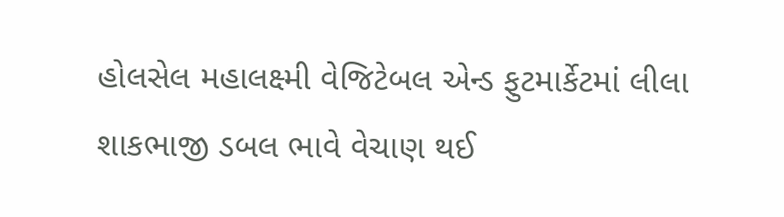હોલસેલ મહાલક્ષ્મી વેજિટેબલ એન્ડ ફુટમાર્કેટમાં લીલા શાકભાજી ડબલ ભાવે વેચાણ થઈ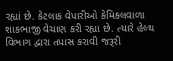રહ્યાં છે. કેટલાક વેપારીઓ કેમિકલવાળા શાકભાજી વેચાણ કરી રહ્યા છે. ત્યારે હેલ્થ વિભાગ દ્વારા તપાસ કરાવી જરૂરી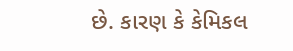છે. કારણ કે કેમિકલ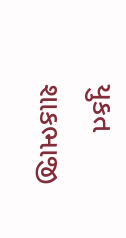યુકત શાકભાજી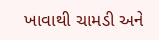ખાવાથી ચામડી અને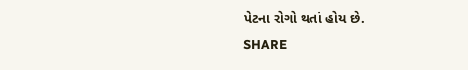પેટના રોગો થતાં હોય છે.
SHARE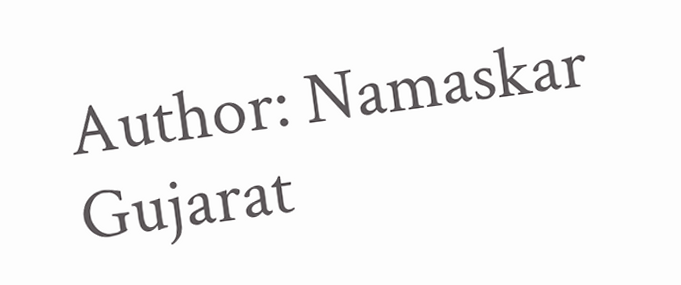Author: Namaskar Gujarat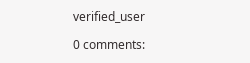verified_user

0 comments: